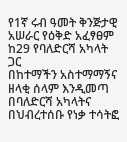የ1ኛ ሩብ ዓመት ቅንጅታዊ አሠራር የዕቅድ አፈፃፀም ከ29 የባለድርሻ አካላት ጋር
በከተማችን አስተማማኝና ዘላቂ ሰላም እንዲመጣ በባለድርሻ አካላትና በህብረተሰቡ የነቃ ተሳትፎ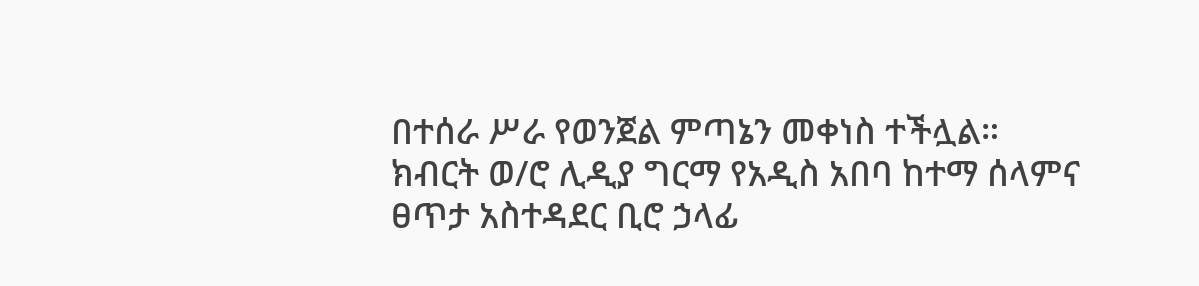በተሰራ ሥራ የወንጀል ምጣኔን መቀነስ ተችሏል።
ክብርት ወ/ሮ ሊዲያ ግርማ የአዲስ አበባ ከተማ ሰላምና ፀጥታ አስተዳደር ቢሮ ኃላፊ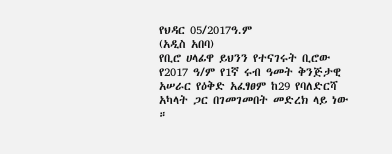የህዳር 05/2017ዓ.ም
(አዲስ አበባ)
የቢሮ ሀላፊዋ ይህንን የተናገሩት ቢሮው የ2017 ዓ/ም የ1ኛ ሩብ ዓመት ቅንጅታዊ አሠራር የዕቅድ አፈፃፀም ከ29 የባለድርሻ አካላት ጋር በገመገመበት መድረክ ላይ ነው ።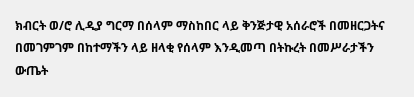ክብርት ወ/ሮ ሊዲያ ግርማ በሰላም ማስከበር ላይ ቅንጅታዊ አሰራሮች በመዘርጋትና በመገምገም በከተማችን ላይ ዘላቂ የሰላም እንዲመጣ በትኩረት በመሥራታችን ውጤት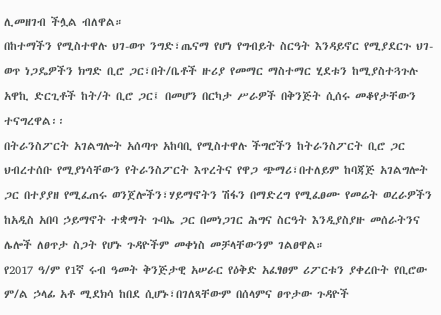ሊመዘገብ ችሏል ብለዋል።
በከተማችን የሚስተዋሉ ህገ-ወጥ ንግድ፣ጤናማ የሆነ የግብይት ስርዓት እንዳይኖር የሚያደርጉ ህገ-ወጥ ነጋዴዎችን ክግድ ቢሮ ጋር፣በት/ቤቶች ዙሪያ የመማር ማስተማር ሂደቱን ከሚያስተጓጉሉ አዋኪ ድርጊቶች ከት/ት ቢሮ ጋር፤ በመሆን በርካታ ሥራዎች በቅንጅት ሲሰሩ መቆየታቸውን ተናግረዋል፡፡
በትራንስፖርት አገልግሎት አሰጣጥ አከባቢ የሚስተዋሉ ችግሮችን ከትራንስፖርት ቢሮ ጋር ህብረተሰቡ የሚያነሳቸውን የትራንስፖርት እጥረትና የዋጋ ጭማሪ፣በተለይም ከባጃጅ አገልግሎት ጋር በተያያዘ የሚፈጠሩ ወንጀሎችን፣ሃይማኖትን ሽፋን በማድረግ የሚፈፀሙ የመሬት ወረራዎችን ከአዲስ አበባ ኃይማኖት ተቋማት ጉባኤ ጋር በመነጋገር ሕግና ስርዓት እንዲያስያዙ መሰራትንና ሌሎች ለፀጥታ ስጋት የሆኑ ጉዳዮችም መቀነስ መቻላቸውንም ገልፀዋል።
የ2017 ዓ/ም የ1ኛ ሩብ ዓመት ቅንጅታዊ አሠራር የዕቅድ አፈፃፀም ሪፖርቱን ያቀረቡት የቢሮው ም/ል ኃላፊ አቶ ሚደክሳ ከበደ ሲሆኑ፣በገለጻቸውም በሰላምና ፀጥታው ጉዳዮች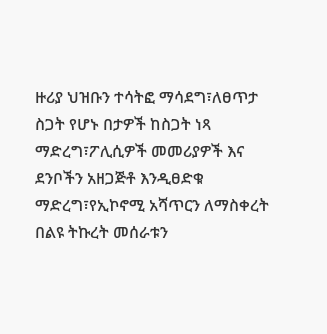ዙሪያ ህዝቡን ተሳትፎ ማሳደግ፣ለፀጥታ ስጋት የሆኑ በታዎች ከስጋት ነጻ ማድረግ፣ፖሊሲዎች መመሪያዎች እና ደንቦችን አዘጋጅቶ እንዲፀድቁ ማድረግ፣የኢኮኖሚ አሻጥርን ለማስቀረት በልዩ ትኩረት መሰራቱን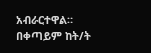አብራርተዋል።
በቀጣይም ከት/ት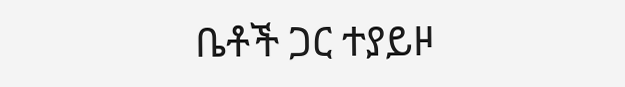ቤቶች ጋር ተያይዞ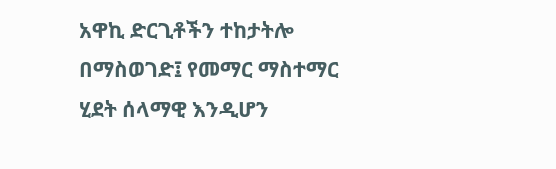አዋኪ ድርጊቶችን ተከታትሎ በማስወገድ፤ የመማር ማስተማር ሂደት ሰላማዊ እንዲሆን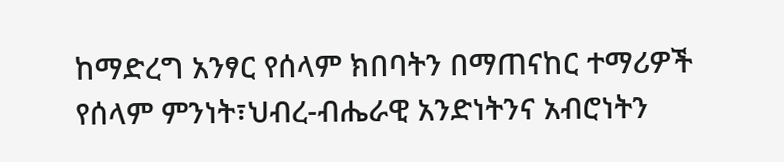ከማድረግ አንፃር የሰላም ክበባትን በማጠናከር ተማሪዎች የሰላም ምንነት፣ህብረ-ብሔራዊ አንድነትንና አብሮነትን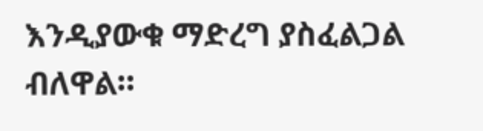እንዲያውቁ ማድረግ ያስፈልጋል ብለዋል።